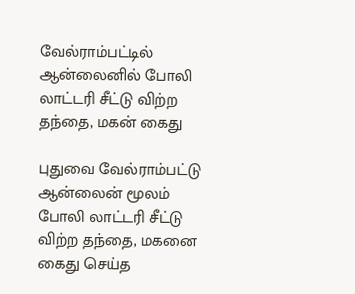வேல்ராம்பட்டில் ஆன்லைனில் போலி லாட்டரி சீட்டு விற்ற தந்தை, மகன் கைது

புதுவை வேல்ராம்பட்டு ஆன்லைன் மூலம் போலி லாட்டரி சீட்டு விற்ற தந்தை, மகனை கைது செய்த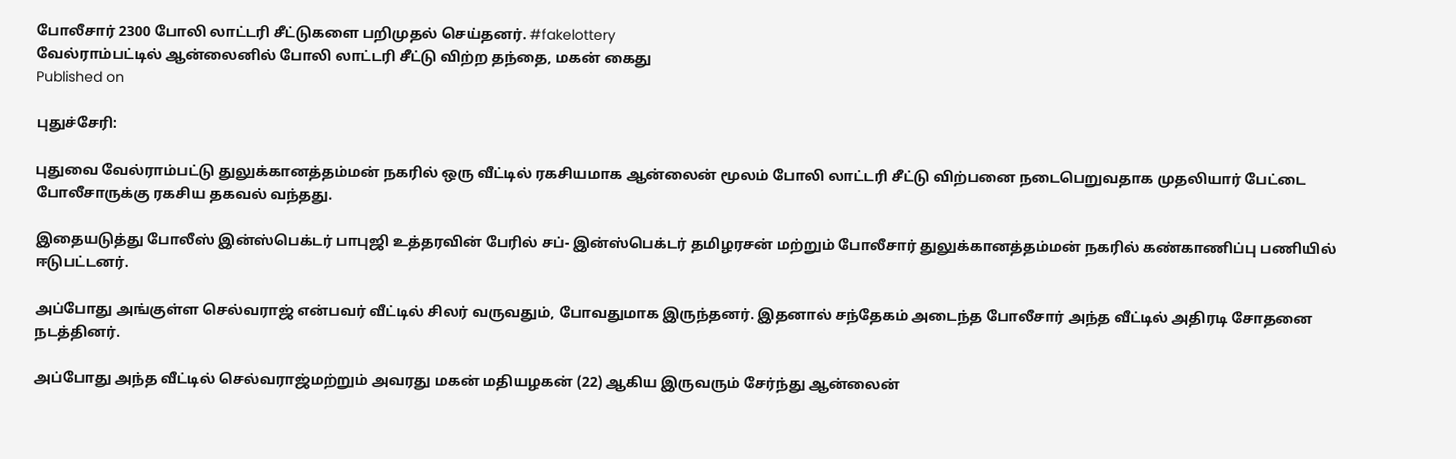போலீசார் 2300 போலி லாட்டரி சீட்டுகளை பறிமுதல் செய்தனர். #fakelottery
வேல்ராம்பட்டில் ஆன்லைனில் போலி லாட்டரி சீட்டு விற்ற தந்தை, மகன் கைது
Published on

புதுச்சேரி:

புதுவை வேல்ராம்பட்டு துலுக்கானத்தம்மன் நகரில் ஒரு வீட்டில் ரகசியமாக ஆன்லைன் மூலம் போலி லாட்டரி சீட்டு விற்பனை நடைபெறுவதாக முதலியார் பேட்டை போலீசாருக்கு ரகசிய தகவல் வந்தது.

இதையடுத்து போலீஸ் இன்ஸ்பெக்டர் பாபுஜி உத்தரவின் பேரில் சப்- இன்ஸ்பெக்டர் தமிழரசன் மற்றும் போலீசார் துலுக்கானத்தம்மன் நகரில் கண்காணிப்பு பணியில் ஈடுபட்டனர்.

அப்போது அங்குள்ள செல்வராஜ் என்பவர் வீட்டில் சிலர் வருவதும், போவதுமாக இருந்தனர். இதனால் சந்தேகம் அடைந்த போலீசார் அந்த வீட்டில் அதிரடி சோதனை நடத்தினர்.

அப்போது அந்த வீட்டில் செல்வராஜ்மற்றும் அவரது மகன் மதியழகன் (22) ஆகிய இருவரும் சேர்ந்து ஆன்லைன்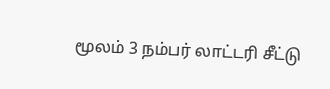மூலம் 3 நம்பர் லாட்டரி சீட்டு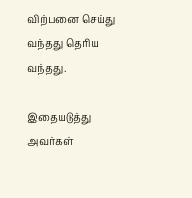விற்பனை செய்து வந்தது தெரிய வந்தது.

இதையடுத்து அவர்கள்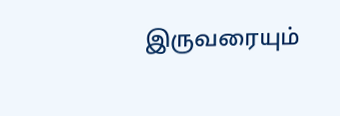இருவரையும்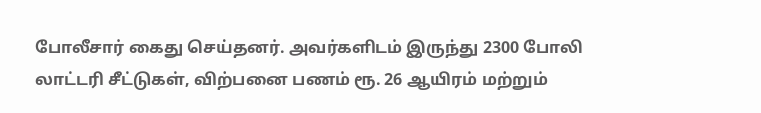போலீசார் கைது செய்தனர். அவர்களிடம் இருந்து 2300 போலி லாட்டரி சீட்டுகள், விற்பனை பணம் ரூ. 26 ஆயிரம் மற்றும்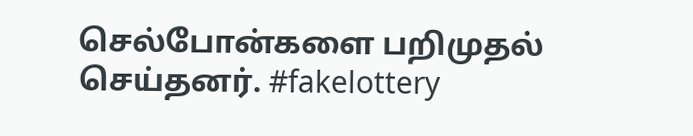செல்போன்களை பறிமுதல் செய்தனர். #fakelottery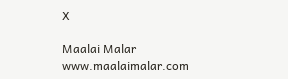X

Maalai Malar
www.maalaimalar.com